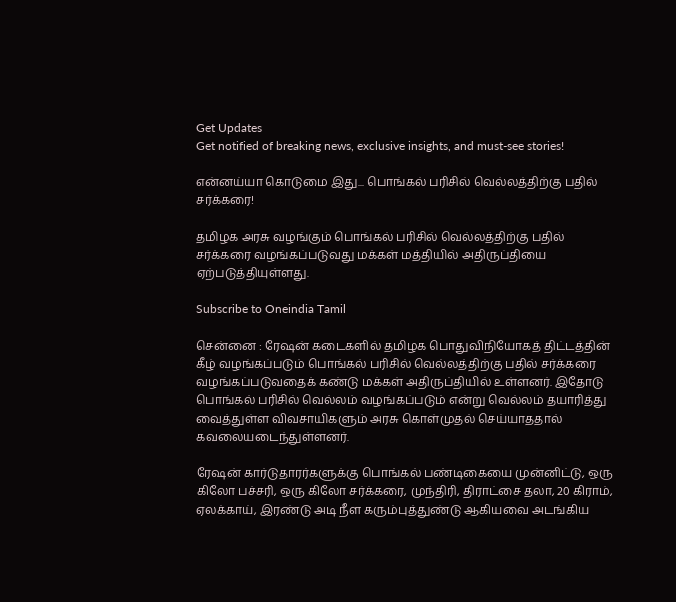Get Updates
Get notified of breaking news, exclusive insights, and must-see stories!

என்னய்யா கொடுமை இது... பொங்கல் பரிசில் வெல்லத்திற்கு பதில் சர்க்கரை!

தமிழக அரசு வழங்கும் பொங்கல் பரிசில் வெல்லத்திற்கு பதில் சர்க்கரை வழங்கப்படுவது மக்கள் மத்தியில் அதிருப்தியை ஏற்படுத்தியுள்ளது.

Subscribe to Oneindia Tamil

சென்னை : ரேஷன் கடைகளில் தமிழக பொதுவிநியோகத் திட்டத்தின் கீழ் வழங்கப்படும் பொங்கல் பரிசில் வெல்லத்திற்கு பதில் சர்க்கரை வழங்கப்படுவதைக் கண்டு மக்கள் அதிருப்தியில் உள்ளனர். இதோடு பொங்கல் பரிசில் வெல்லம் வழங்கப்படும் என்று வெல்லம் தயாரித்து வைத்துள்ள விவசாயிகளும் அரசு கொள்முதல் செய்யாததால் கவலையடைந்துள்ளனர்.

ரேஷன் கார்டுதாரர்களுக்கு பொங்கல் பண்டிகையை முன்னிட்டு, ஒரு கிலோ பச்சரி, ஒரு கிலோ சர்க்கரை, முந்திரி, திராட்சை தலா, 20 கிராம், ஏலக்காய், இரண்டு அடி நீள கரும்புத்துண்டு ஆகியவை அடங்கிய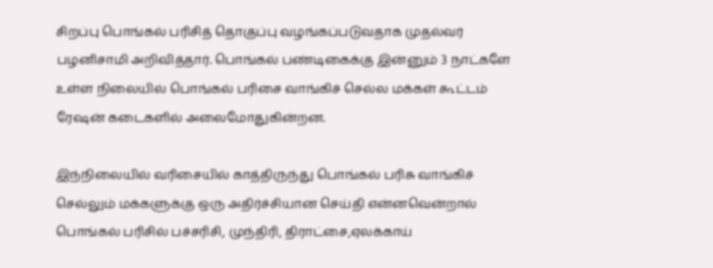சிறப்பு பொங்கல் பரிசித் தொகுப்பு வழங்கப்படுவதாக முதல்வர் பழனிசாமி அறிவித்தார். பொங்கல் பண்டிகைக்கு இன்னும் 3 நாட்களே உள்ள நிலையில் பொங்கல் பரிசை வாங்கிச் செல்ல மக்கள் கூட்டம் ரேஷன் கடைகளில் அலைமோதுகின்றன.

இந்நிலையில் வரிசையில் காத்திருந்து பொங்கல் பரிசு வாங்கிச் செல்லும் மக்களுக்கு ஒரு அதிர்ச்சியான செய்தி என்னவென்றால் பொங்கல் பரிசில் பச்சரிசி, முந்திரி, திராட்சை,ஏலக்காய்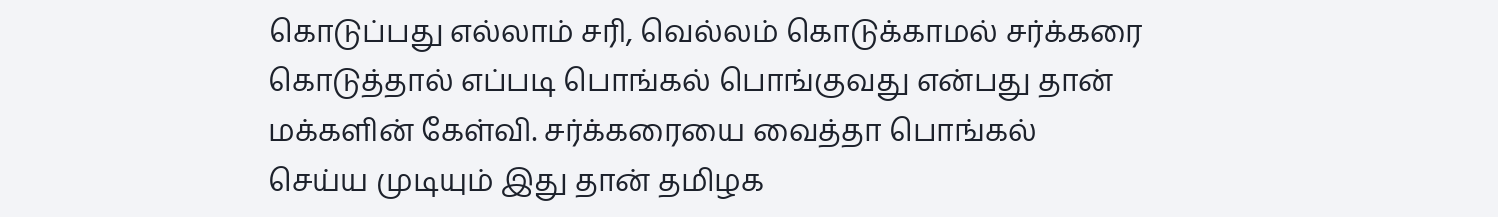கொடுப்பது எல்லாம் சரி, வெல்லம் கொடுக்காமல் சர்க்கரை கொடுத்தால் எப்படி பொங்கல் பொங்குவது என்பது தான் மக்களின் கேள்வி. சர்க்கரையை வைத்தா பொங்கல் செய்ய முடியும் இது தான் தமிழக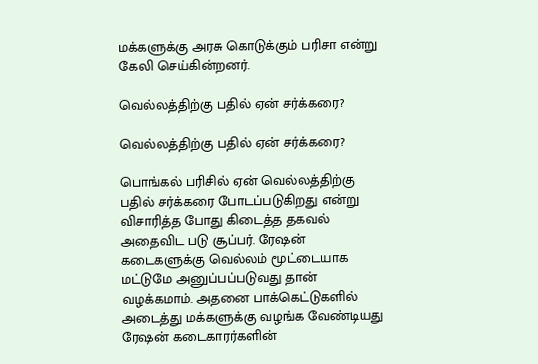மக்களுக்கு அரசு கொடுக்கும் பரிசா என்று கேலி செய்கின்றனர்.

வெல்லத்திற்கு பதில் ஏன் சர்க்கரை?

வெல்லத்திற்கு பதில் ஏன் சர்க்கரை?

பொங்கல் பரிசில் ஏன் வெல்லத்திற்கு பதில் சர்க்கரை போடப்படுகிறது என்று விசாரித்த போது கிடைத்த தகவல் அதைவிட படு சூப்பர். ரேஷன் கடைகளுக்கு வெல்லம் மூட்டையாக மட்டுமே அனுப்பப்படுவது தான் வழக்கமாம். அதனை பாக்கெட்டுகளில் அடைத்து மக்களுக்கு வழங்க வேண்டியது ரேஷன் கடைகாரர்களின்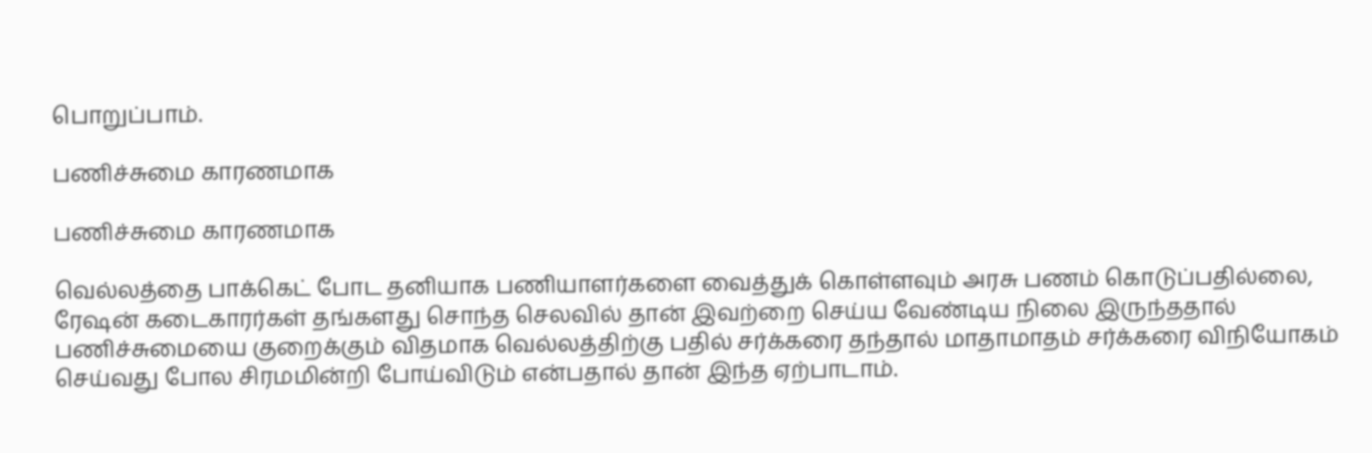பொறுப்பாம்.

பணிச்சுமை காரணமாக

பணிச்சுமை காரணமாக

வெல்லத்தை பாக்கெட் போட தனியாக பணியாளர்களை வைத்துக் கொள்ளவும் அரசு பணம் கொடுப்பதில்லை, ரேஷன் கடைகாரர்கள் தங்களது சொந்த செலவில் தான் இவற்றை செய்ய வேண்டிய நிலை இருந்ததால் பணிச்சுமையை குறைக்கும் விதமாக வெல்லத்திற்கு பதில் சர்க்கரை தந்தால் மாதாமாதம் சர்க்கரை விநியோகம் செய்வது போல சிரமமின்றி போய்விடும் என்பதால் தான் இந்த ஏற்பாடாம்.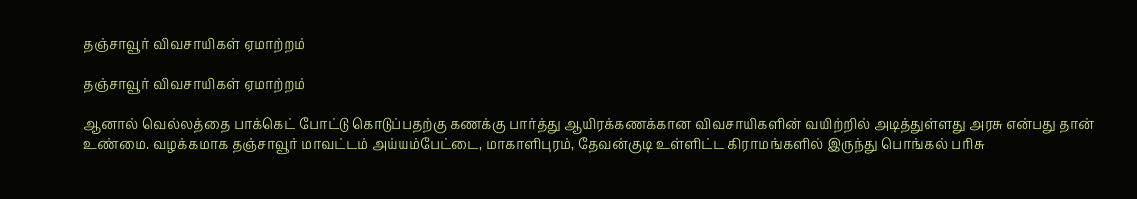தஞ்சாவூர் விவசாயிகள் ஏமாற்றம்

தஞ்சாவூர் விவசாயிகள் ஏமாற்றம்

ஆனால் வெல்லத்தை பாக்கெட் போட்டு கொடுப்பதற்கு கணக்கு பார்த்து ஆயிரக்கணக்கான விவசாயிகளின் வயிற்றில் அடித்துள்ளது அரசு என்பது தான் உண்மை. வழக்கமாக தஞ்சாவூர் மாவட்டம் அய்யம்பேட்டை, மாகாளிபுரம், தேவன்குடி உள்ளிட்ட கிராமங்களில் இருந்து பொங்கல் பரிசு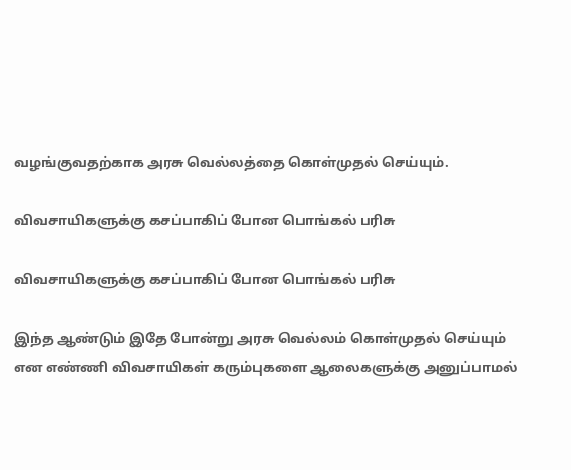வழங்குவதற்காக அரசு வெல்லத்தை கொள்முதல் செய்யும்.

விவசாயிகளுக்கு கசப்பாகிப் போன பொங்கல் பரிசு

விவசாயிகளுக்கு கசப்பாகிப் போன பொங்கல் பரிசு

இந்த ஆண்டும் இதே போன்று அரசு வெல்லம் கொள்முதல் செய்யும் என எண்ணி விவசாயிகள் கரும்புகளை ஆலைகளுக்கு அனுப்பாமல்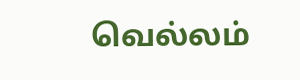வெல்லம்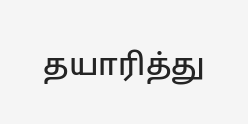தயாரித்து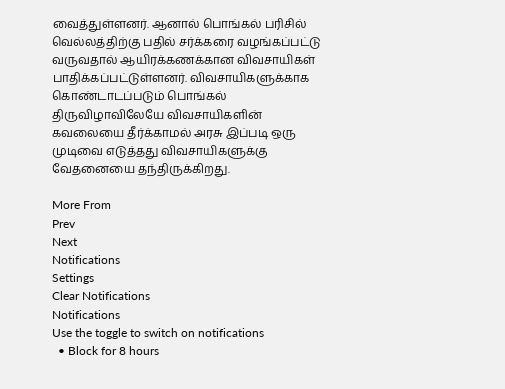வைத்துள்ளனர். ஆனால் பொங்கல் பரிசில் வெல்லத்திற்கு பதில் சர்க்கரை வழங்கப்பட்டு வருவதால் ஆயிரக்கணக்கான விவசாயிகள் பாதிக்கப்பட்டுள்ளனர். விவசாயிகளுக்காக கொண்டாடப்படும் பொங்கல் திருவிழாவிலேயே விவசாயிகளின் கவலையை தீர்க்காமல் அரசு இப்படி ஒரு முடிவை எடுத்தது விவசாயிகளுக்கு வேதனையை தந்திருக்கிறது.

More From
Prev
Next
Notifications
Settings
Clear Notifications
Notifications
Use the toggle to switch on notifications
  • Block for 8 hours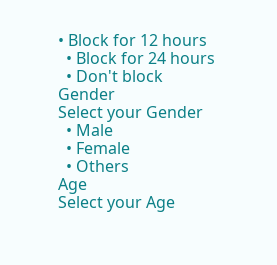• Block for 12 hours
  • Block for 24 hours
  • Don't block
Gender
Select your Gender
  • Male
  • Female
  • Others
Age
Select your Age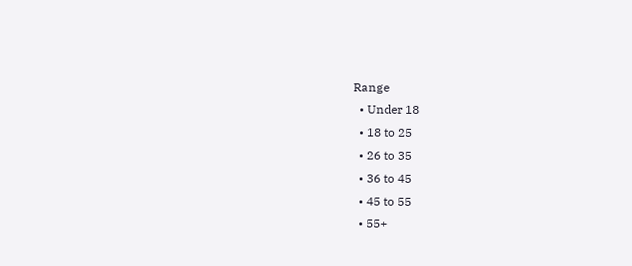Range
  • Under 18
  • 18 to 25
  • 26 to 35
  • 36 to 45
  • 45 to 55
  • 55+